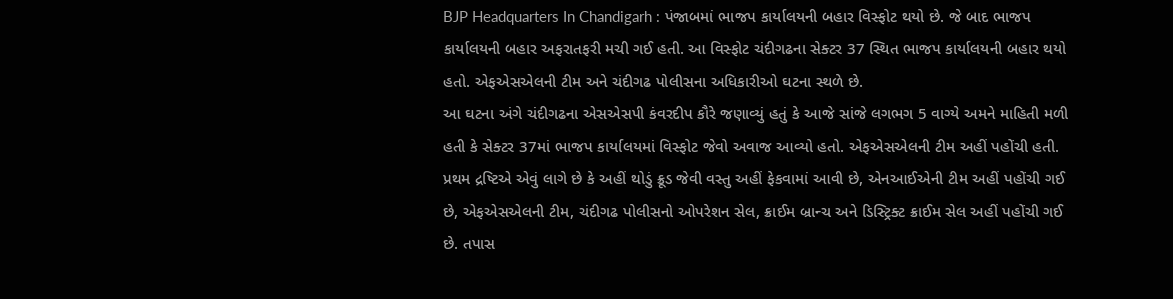BJP Headquarters In Chandigarh : પંજાબમાં ભાજપ કાર્યાલયની બહાર વિસ્ફોટ થયો છે. જે બાદ ભાજપ કાર્યાલયની બહાર અફરાતફરી મચી ગઈ હતી. આ વિસ્ફોટ ચંદીગઢના સેક્ટર 37 સ્થિત ભાજપ કાર્યાલયની બહાર થયો હતો. એફએસએલની ટીમ અને ચંદીગઢ પોલીસના અધિકારીઓ ઘટના સ્થળે છે.
આ ઘટના અંગે ચંદીગઢના એસએસપી કંવરદીપ કૌરે જણાવ્યું હતું કે આજે સાંજે લગભગ 5 વાગ્યે અમને માહિતી મળી હતી કે સેક્ટર 37માં ભાજપ કાર્યાલયમાં વિસ્ફોટ જેવો અવાજ આવ્યો હતો. એફએસએલની ટીમ અહીં પહોંચી હતી. પ્રથમ દ્રષ્ટિએ એવું લાગે છે કે અહીં થોડું ક્રૂડ જેવી વસ્તુ અહીં ફેકવામાં આવી છે, એનઆઈએની ટીમ અહીં પહોંચી ગઈ છે, એફએસએલની ટીમ, ચંદીગઢ પોલીસનો ઓપરેશન સેલ, ક્રાઈમ બ્રાન્ચ અને ડિસ્ટ્રિક્ટ ક્રાઈમ સેલ અહીં પહોંચી ગઈ છે. તપાસ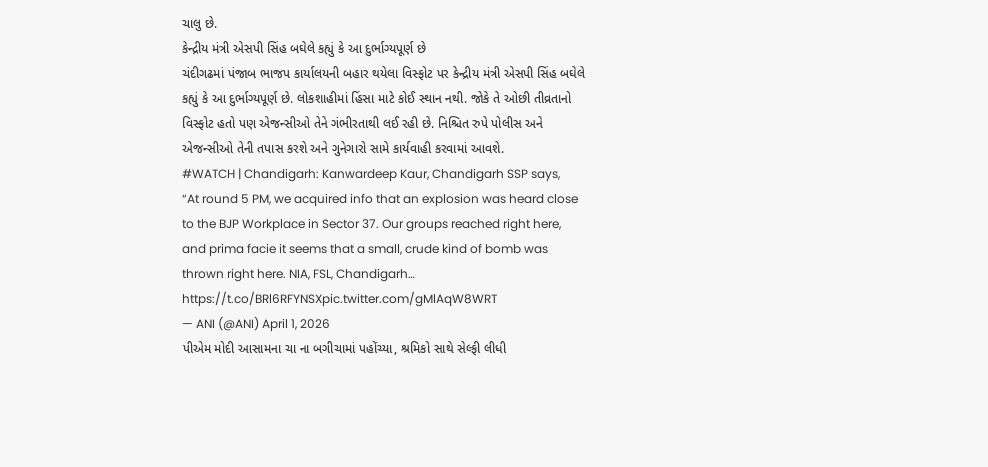ચાલુ છે.
કેન્દ્રીય મંત્રી એસપી સિંહ બઘેલે કહ્યું કે આ દુર્ભાગ્યપૂર્ણ છે
ચંદીગઢમાં પંજાબ ભાજપ કાર્યાલયની બહાર થયેલા વિસ્ફોટ પર કેન્દ્રીય મંત્રી એસપી સિંહ બઘેલે કહ્યું કે આ દુર્ભાગ્યપૂર્ણ છે. લોકશાહીમાં હિંસા માટે કોઈ સ્થાન નથી. જોકે તે ઓછી તીવ્રતાનો વિસ્ફોટ હતો પણ એજન્સીઓ તેને ગંભીરતાથી લઈ રહી છે. નિશ્ચિત રુપે પોલીસ અને એજન્સીઓ તેની તપાસ કરશે અને ગુનેગારો સામે કાર્યવાહી કરવામાં આવશે.
#WATCH | Chandigarh: Kanwardeep Kaur, Chandigarh SSP says, “At round 5 PM, we acquired info that an explosion was heard close to the BJP Workplace in Sector 37. Our groups reached right here, and prima facie it seems that a small, crude kind of bomb was thrown right here. NIA, FSL, Chandigarh… https://t.co/BRl6RFYNSXpic.twitter.com/gMlAqW8WRT
— ANI (@ANI) April 1, 2026
પીએમ મોદી આસામના ચા ના બગીચામાં પહોંચ્યા, શ્રમિકો સાથે સેલ્ફી લીધી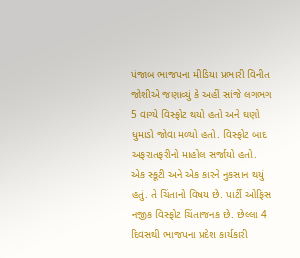પંજાબ ભાજપના મીડિયા પ્રભારી વિનીત જોશીએ જણાવ્યું કે અહીં સાંજે લગભગ 5 વાગ્યે વિસ્ફોટ થયો હતો અને ઘણો ધુમાડો જોવા મળ્યો હતો. વિસ્ફોટ બાદ અફરાતફરીનો માહોલ સર્જાયો હતો. એક સ્કૂટી અને એક કારને નુકસાન થયું હતું. તે ચિંતાનો વિષય છે. પાર્ટી ઓફિસ નજીક વિસ્ફોટ ચિંતાજનક છે. છેલ્લા 4 દિવસથી ભાજપના પ્રદેશ કાર્યકારી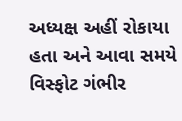અધ્યક્ષ અહીં રોકાયા હતા અને આવા સમયે વિસ્ફોટ ગંભીર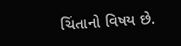ચિંતાનો વિષય છે.